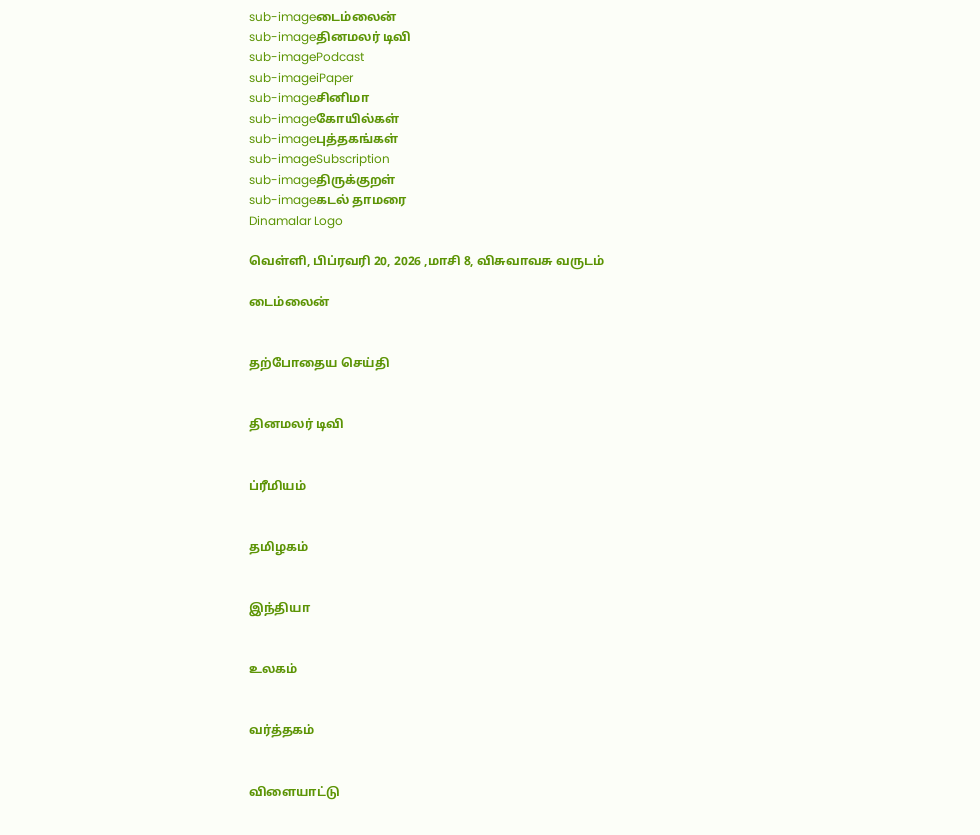sub-imageடைம்லைன்
sub-imageதினமலர் டிவி
sub-imagePodcast
sub-imageiPaper
sub-imageசினிமா
sub-imageகோயில்கள்
sub-imageபுத்தகங்கள்
sub-imageSubscription
sub-imageதிருக்குறள்
sub-imageகடல் தாமரை
Dinamalar Logo

வெள்ளி, பிப்ரவரி 20, 2026 ,மாசி 8, விசுவாவசு வருடம்

டைம்லைன்


தற்போதைய செய்தி


தினமலர் டிவி


ப்ரீமியம்


தமிழகம்


இந்தியா


உலகம்


வர்த்தகம்


விளையாட்டு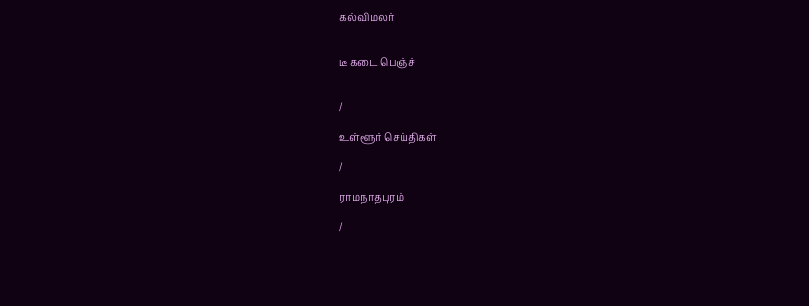கல்விமலர்


டீ கடை பெஞ்ச்


/

உள்ளூர் செய்திகள்

/

ராமநாதபுரம்

/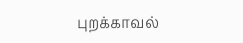புறக்காவல்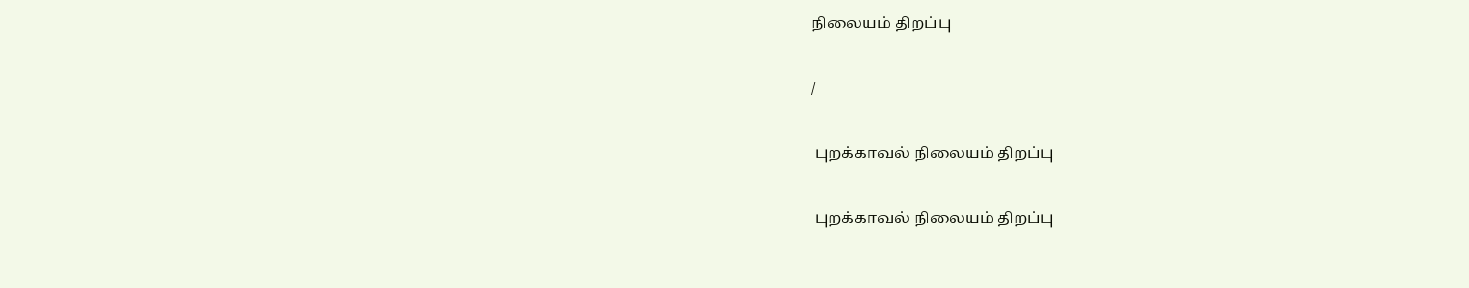நிலையம் திறப்பு

/

 புறக்காவல் நிலையம் திறப்பு

 புறக்காவல் நிலையம் திறப்பு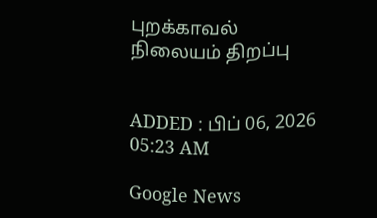புறக்காவல் நிலையம் திறப்பு


ADDED : பிப் 06, 2026 05:23 AM

Google News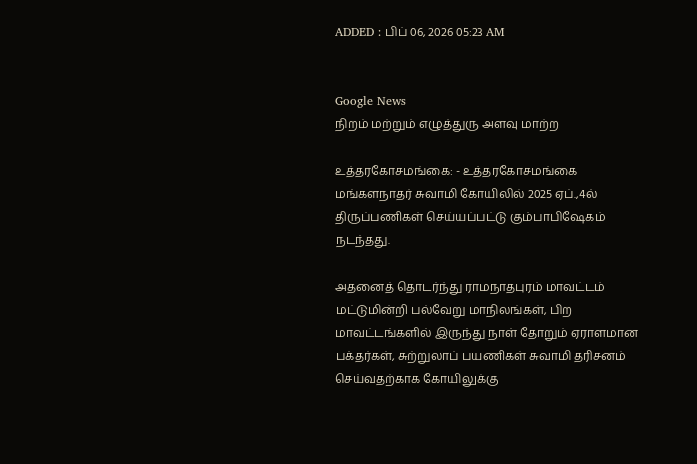ADDED : பிப் 06, 2026 05:23 AM


Google News
நிறம் மற்றும் எழுத்துரு அளவு மாற்ற

உத்தரகோசமங்கை: - உத்தரகோசமங்கை மங்களநாதர் சுவாமி கோயிலில் 2025 ஏப்.,4ல் திருப்பணிகள் செய்யப்பட்டு கும்பாபிஷேகம் நடந்தது.

அதனைத் தொடர்ந்து ராமநாதபுரம் மாவட்டம் மட்டுமின்றி பல்வேறு மாநிலங்கள், பிற மாவட்டங்களில் இருந்து நாள் தோறும் ஏராளமான பக்தர்கள், சுற்றுலாப் பயணிகள் சுவாமி தரிசனம் செய்வதற்காக கோயிலுக்கு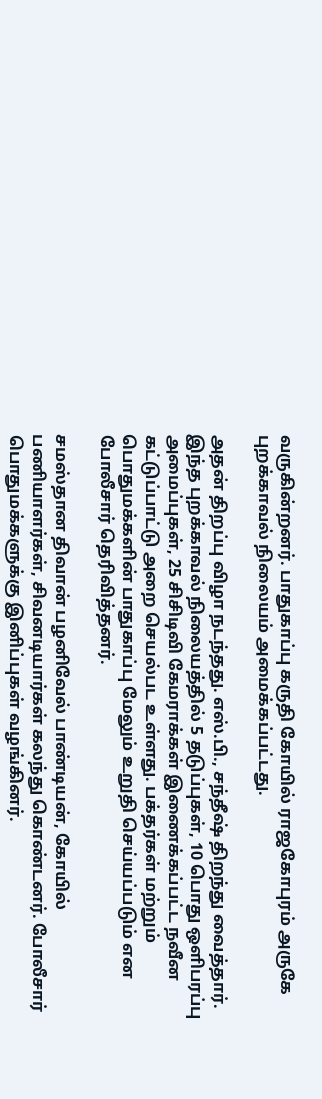வருகின்றனர். பாதுகாப்பு கருதி கோயில் ராஜகோபுரம் அருகே புறக்காவல் நிலையம் அமைக்கப்பட்டது.

அதன் திறப்பு விழா நடந்தது. எஸ்.பி., சந்தீஷ் திறந்து வைத்தார். இந்த புறக்காவல் நிலையத்தில் 5 தடுப்புகள், 10 பொது ஒளிபரப்பு அமைப்புகள், 25 சிசிடிவி கேமராக்கள் இணைக்கப்பட்ட நவீன கட்டுப்பாட்டு அறை செயல்பட உள்ளது. பக்தர்கள் மற்றும் பொதுமக்களின் பாதுகாப்பு மேலும் உறுதி செய்யப்படும் என போலீசார் தெரிவித்தனர்.

சமஸ்தான திவான் பழனிவேல் பாண்டியன், கோயில் பணியாளர்கள், சிவனடியார்கள் கலந்து கொண்டனர். போலீசார் பொதுமக்களுக்கு இனிப்புகள் வழங்கினர்.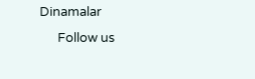Dinamalar
      Follow us